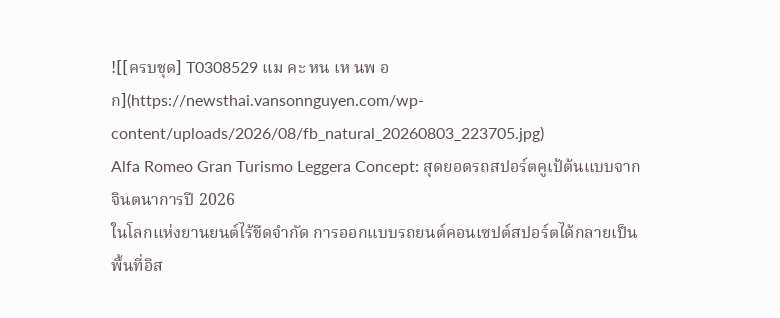![[ครบชุด] T0308529 แม คะ หน เห นพ อก](https://newsthai.vansonnguyen.com/wp-content/uploads/2026/08/fb_natural_20260803_223705.jpg)
Alfa Romeo Gran Turismo Leggera Concept: สุดยอดรถสปอร์ตคูเป้ต้นแบบจากจินตนาการปี 2026
ในโลกแห่งยานยนต์ไร้ขีดจำกัด การออกแบบรถยนต์คอนเซปต์สปอร์ตได้กลายเป็นพื้นที่อิส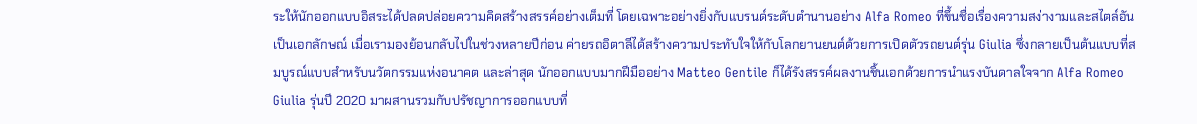ระให้นักออกแบบอิสระได้ปลดปล่อยความคิดสร้างสรรค์อย่างเต็มที่ โดยเฉพาะอย่างยิ่งกับแบรนด์ระดับตำนานอย่าง Alfa Romeo ที่ขึ้นชื่อเรื่องความสง่างามและสไตล์อันเป็นเอกลักษณ์ เมื่อเรามองย้อนกลับไปในช่วงหลายปีก่อน ค่ายรถอิตาลีได้สร้างความประทับใจให้กับโลกยานยนต์ด้วยการเปิดตัวรถยนต์รุ่น Giulia ซึ่งกลายเป็นต้นแบบที่สมบูรณ์แบบสำหรับนวัตกรรมแห่งอนาคต และล่าสุด นักออกแบบมากฝีมืออย่าง Matteo Gentile ก็ได้รังสรรค์ผลงานชิ้นเอกด้วยการนำแรงบันดาลใจจาก Alfa Romeo Giulia รุ่นปี 2020 มาผสานรวมกับปรัชญาการออกแบบที่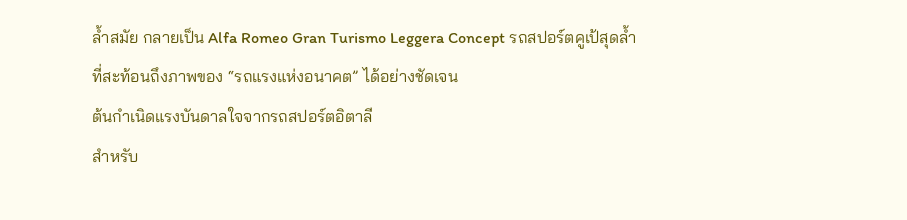ล้ำสมัย กลายเป็น Alfa Romeo Gran Turismo Leggera Concept รถสปอร์ตคูเป้สุดล้ำที่สะท้อนถึงภาพของ “รถแรงแห่งอนาคต” ได้อย่างชัดเจน
ต้นกำเนิดแรงบันดาลใจจากรถสปอร์ตอิตาลี
สำหรับ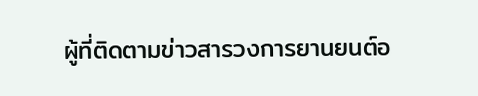ผู้ที่ติดตามข่าวสารวงการยานยนต์อ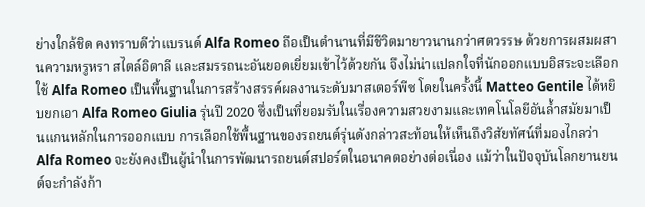ย่างใกล้ชิด คงทราบดีว่าแบรนด์ Alfa Romeo ถือเป็นตำนานที่มีชีวิตมายาวนานกว่าศตวรรษ ด้วยการผสมผสานความหรูหรา สไตล์อิตาลี และสมรรถนะอันยอดเยี่ยมเข้าไว้ด้วยกัน จึงไม่น่าแปลกใจที่นักออกแบบอิสระจะเลือกใช้ Alfa Romeo เป็นพื้นฐานในการสร้างสรรค์ผลงานระดับมาสเตอร์พีซ โดยในครั้งนี้ Matteo Gentile ได้หยิบยกเอา Alfa Romeo Giulia รุ่นปี 2020 ซึ่งเป็นที่ยอมรับในเรื่องความสวยงามและเทคโนโลยีอันล้ำสมัยมาเป็นแกนหลักในการออกแบบ การเลือกใช้พื้นฐานของรถยนต์รุ่นดังกล่าวสะท้อนให้เห็นถึงวิสัยทัศน์ที่มองไกลว่า Alfa Romeo จะยังคงเป็นผู้นำในการพัฒนารถยนต์สปอร์ตในอนาคตอย่างต่อเนื่อง แม้ว่าในปัจจุบันโลกยานยนต์จะกำลังก้า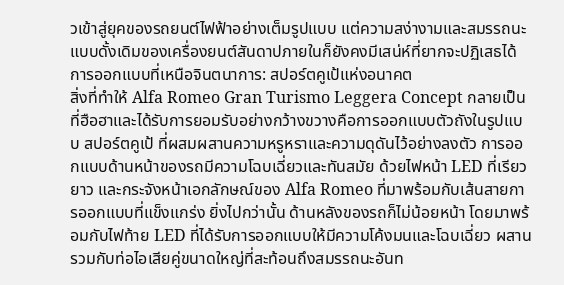วเข้าสู่ยุคของรถยนต์ไฟฟ้าอย่างเต็มรูปแบบ แต่ความสง่างามและสมรรถนะแบบดั้งเดิมของเครื่องยนต์สันดาปภายในก็ยังคงมีเสน่ห์ที่ยากจะปฏิเสธได้
การออกแบบที่เหนือจินตนาการ: สปอร์ตคูเป้แห่งอนาคต
สิ่งที่ทำให้ Alfa Romeo Gran Turismo Leggera Concept กลายเป็นที่ฮือฮาและได้รับการยอมรับอย่างกว้างขวางคือการออกแบบตัวถังในรูปแบบ สปอร์ตคูเป้ ที่ผสมผสานความหรูหราและความดุดันไว้อย่างลงตัว การออกแบบด้านหน้าของรถมีความโฉบเฉี่ยวและทันสมัย ด้วยไฟหน้า LED ที่เรียวยาว และกระจังหน้าเอกลักษณ์ของ Alfa Romeo ที่มาพร้อมกับเส้นสายการออกแบบที่แข็งแกร่ง ยิ่งไปกว่านั้น ด้านหลังของรถก็ไม่น้อยหน้า โดยมาพร้อมกับไฟท้าย LED ที่ได้รับการออกแบบให้มีความโค้งมนและโฉบเฉี่ยว ผสานรวมกับท่อไอเสียคู่ขนาดใหญ่ที่สะท้อนถึงสมรรถนะอันท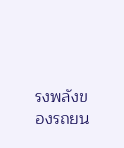รงพลังของรถยน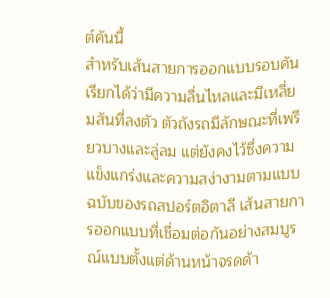ต์คันนี้
สำหรับเส้นสายการออกแบบรอบคันเรียกได้ว่ามีความลื่นไหลและมีเหลี่ยมสันที่ลงตัว ตัวถังรถมีลักษณะที่เพรียวบางและลู่ลม แต่ยังคงไว้ซึ่งความแข็งแกร่งและความสง่างามตามแบบฉบับของรถสปอร์ตอิตาลี เส้นสายการออกแบบที่เชื่อมต่อกันอย่างสมบูรณ์แบบตั้งแต่ด้านหน้าจรดด้า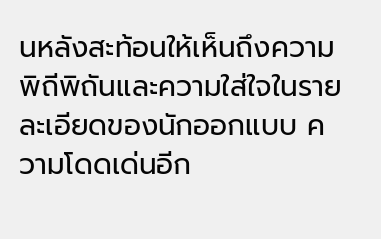นหลังสะท้อนให้เห็นถึงความพิถีพิถันและความใส่ใจในรายละเอียดของนักออกแบบ ความโดดเด่นอีก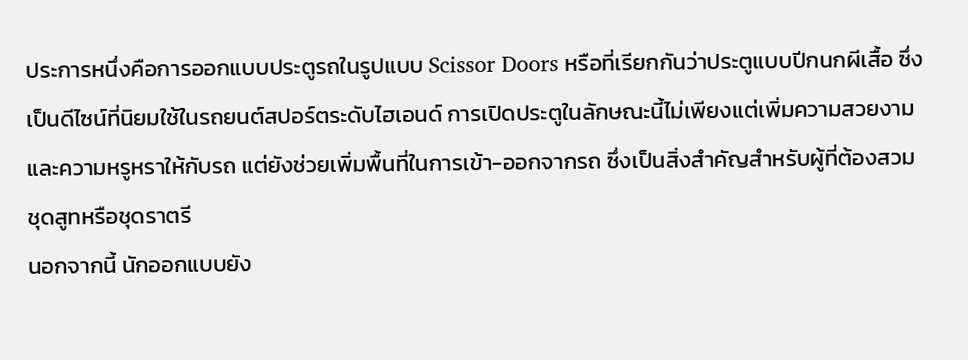ประการหนึ่งคือการออกแบบประตูรถในรูปแบบ Scissor Doors หรือที่เรียกกันว่าประตูแบบปีกนกผีเสื้อ ซึ่งเป็นดีไซน์ที่นิยมใช้ในรถยนต์สปอร์ตระดับไฮเอนด์ การเปิดประตูในลักษณะนี้ไม่เพียงแต่เพิ่มความสวยงามและความหรูหราให้กับรถ แต่ยังช่วยเพิ่มพื้นที่ในการเข้า-ออกจากรถ ซึ่งเป็นสิ่งสำคัญสำหรับผู้ที่ต้องสวมชุดสูทหรือชุดราตรี
นอกจากนี้ นักออกแบบยัง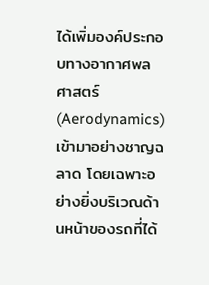ได้เพิ่มองค์ประกอบทางอากาศพลศาสตร์ (Aerodynamics) เข้ามาอย่างชาญฉลาด โดยเฉพาะอย่างยิ่งบริเวณด้านหน้าของรถที่ได้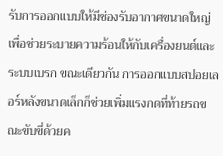รับการออกแบบให้มีช่องรับอากาศขนาดใหญ่ เพื่อช่วยระบายความร้อนให้กับเครื่องยนต์และระบบเบรก ขณะเดียวกัน การออกแบบสปอยเลอร์หลังขนาดเล็กก็ช่วยเพิ่มแรงกดที่ท้ายรถขณะขับขี่ด้วยค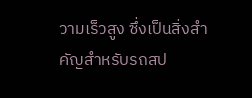วามเร็วสูง ซึ่งเป็นสิ่งสำคัญสำหรับรถสป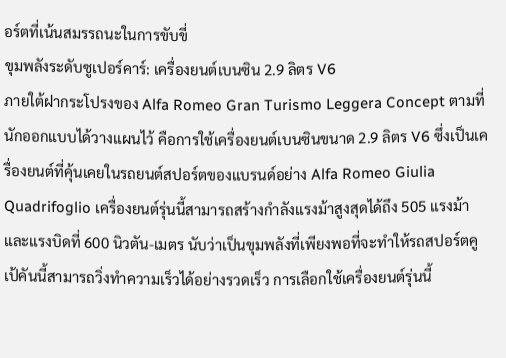อร์ตที่เน้นสมรรถนะในการขับขี่
ขุมพลังระดับซูเปอร์คาร์: เครื่องยนต์เบนซิน 2.9 ลิตร V6
ภายใต้ฝากระโปรงของ Alfa Romeo Gran Turismo Leggera Concept ตามที่นักออกแบบได้วางแผนไว้ คือการใช้เครื่องยนต์เบนซินขนาด 2.9 ลิตร V6 ซึ่งเป็นเครื่องยนต์ที่คุ้นเคยในรถยนต์สปอร์ตของแบรนด์อย่าง Alfa Romeo Giulia Quadrifoglio เครื่องยนต์รุ่นนี้สามารถสร้างกำลังแรงม้าสูงสุดได้ถึง 505 แรงม้า และแรงบิดที่ 600 นิวตัน-เมตร นับว่าเป็นขุมพลังที่เพียงพอที่จะทำให้รถสปอร์ตคูเป้คันนี้สามารถวิ่งทำความเร็วได้อย่างรวดเร็ว การเลือกใช้เครื่องยนต์รุ่นนี้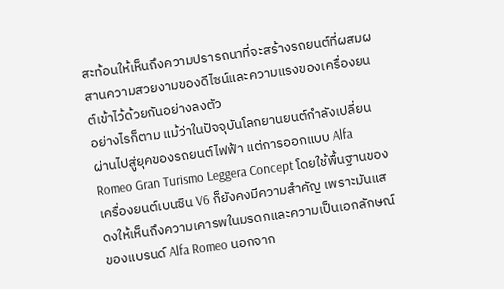สะท้อนให้เห็นถึงความปรารถนาที่จะสร้างรถยนต์ที่ผสมผสานความสวยงามของดีไซน์และความแรงของเครื่องยนต์เข้าไว้ด้วยกันอย่างลงตัว
อย่างไรก็ตาม แม้ว่าในปัจจุบันโลกยานยนต์กำลังเปลี่ยนผ่านไปสู่ยุคของรถยนต์ไฟฟ้า แต่การออกแบบ Alfa Romeo Gran Turismo Leggera Concept โดยใช้พื้นฐานของเครื่องยนต์เบนซิน V6 ก็ยังคงมีความสำคัญ เพราะมันแสดงให้เห็นถึงความเคารพในมรดกและความเป็นเอกลักษณ์ของแบรนด์ Alfa Romeo นอกจาก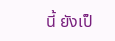นี้ ยังเป็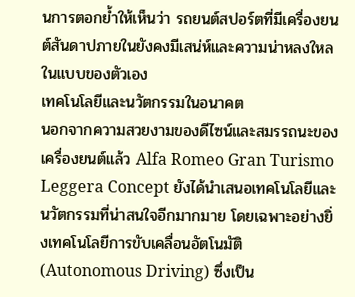นการตอกย้ำให้เห็นว่า รถยนต์สปอร์ตที่มีเครื่องยนต์สันดาปภายในยังคงมีเสน่ห์และความน่าหลงใหลในแบบของตัวเอง
เทคโนโลยีและนวัตกรรมในอนาคต
นอกจากความสวยงามของดีไซน์และสมรรถนะของเครื่องยนต์แล้ว Alfa Romeo Gran Turismo Leggera Concept ยังได้นำเสนอเทคโนโลยีและนวัตกรรมที่น่าสนใจอีกมากมาย โดยเฉพาะอย่างยิ่งเทคโนโลยีการขับเคลื่อนอัตโนมัติ (Autonomous Driving) ซึ่งเป็น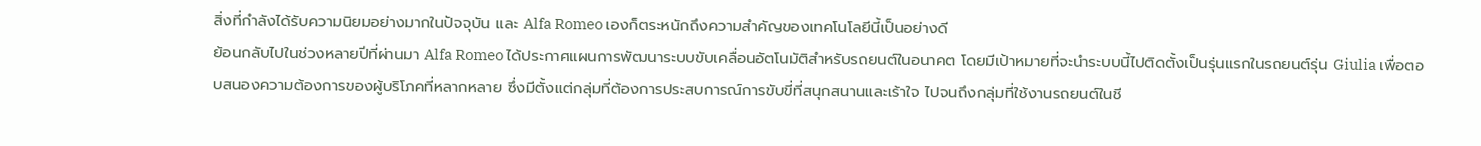สิ่งที่กำลังได้รับความนิยมอย่างมากในปัจจุบัน และ Alfa Romeo เองก็ตระหนักถึงความสำคัญของเทคโนโลยีนี้เป็นอย่างดี
ย้อนกลับไปในช่วงหลายปีที่ผ่านมา Alfa Romeo ได้ประกาศแผนการพัฒนาระบบขับเคลื่อนอัตโนมัติสำหรับรถยนต์ในอนาคต โดยมีเป้าหมายที่จะนำระบบนี้ไปติดตั้งเป็นรุ่นแรกในรถยนต์รุ่น Giulia เพื่อตอบสนองความต้องการของผู้บริโภคที่หลากหลาย ซึ่งมีตั้งแต่กลุ่มที่ต้องการประสบการณ์การขับขี่ที่สนุกสนานและเร้าใจ ไปจนถึงกลุ่มที่ใช้งานรถยนต์ในชี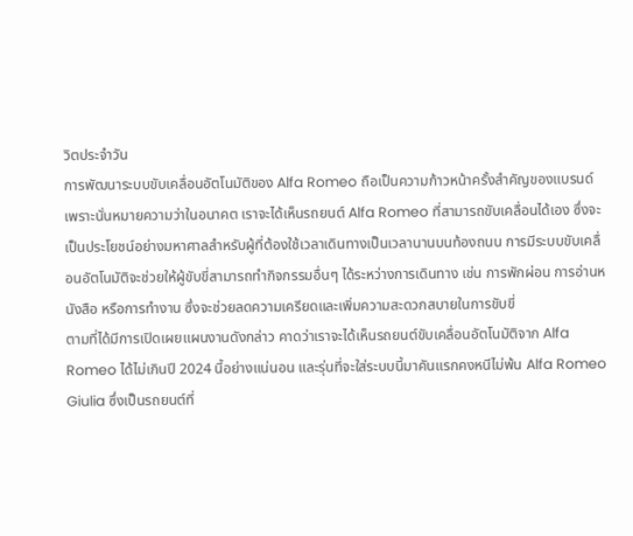วิตประจำวัน
การพัฒนาระบบขับเคลื่อนอัตโนมัติของ Alfa Romeo ถือเป็นความก้าวหน้าครั้งสำคัญของแบรนด์ เพราะนั่นหมายความว่าในอนาคต เราจะได้เห็นรถยนต์ Alfa Romeo ที่สามารถขับเคลื่อนได้เอง ซึ่งจะเป็นประโยชน์อย่างมหาศาลสำหรับผู้ที่ต้องใช้เวลาเดินทางเป็นเวลานานบนท้องถนน การมีระบบขับเคลื่อนอัตโนมัติจะช่วยให้ผู้ขับขี่สามารถทำกิจกรรมอื่นๆ ได้ระหว่างการเดินทาง เช่น การพักผ่อน การอ่านหนังสือ หรือการทำงาน ซึ่งจะช่วยลดความเครียดและเพิ่มความสะดวกสบายในการขับขี่
ตามที่ได้มีการเปิดเผยแผนงานดังกล่าว คาดว่าเราจะได้เห็นรถยนต์ขับเคลื่อนอัตโนมัติจาก Alfa Romeo ได้ไม่เกินปี 2024 นี้อย่างแน่นอน และรุ่นที่จะใส่ระบบนี้มาคันแรกคงหนีไม่พ้น Alfa Romeo Giulia ซึ่งเป็นรถยนต์ที่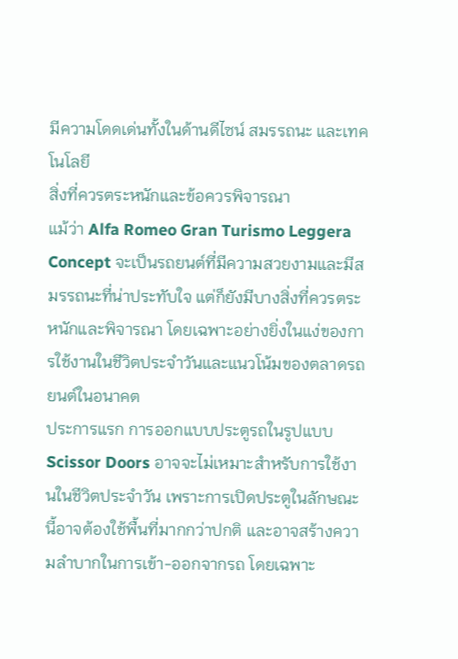มีความโดดเด่นทั้งในด้านดีไซน์ สมรรถนะ และเทคโนโลยี
สิ่งที่ควรตระหนักและข้อควรพิจารณา
แม้ว่า Alfa Romeo Gran Turismo Leggera Concept จะเป็นรถยนต์ที่มีความสวยงามและมีสมรรถนะที่น่าประทับใจ แต่ก็ยังมีบางสิ่งที่ควรตระหนักและพิจารณา โดยเฉพาะอย่างยิ่งในแง่ของการใช้งานในชีวิตประจำวันและแนวโน้มของตลาดรถยนต์ในอนาคต
ประการแรก การออกแบบประตูรถในรูปแบบ Scissor Doors อาจจะไม่เหมาะสำหรับการใช้งานในชีวิตประจำวัน เพราะการเปิดประตูในลักษณะนี้อาจต้องใช้พื้นที่มากกว่าปกติ และอาจสร้างความลำบากในการเข้า-ออกจากรถ โดยเฉพาะ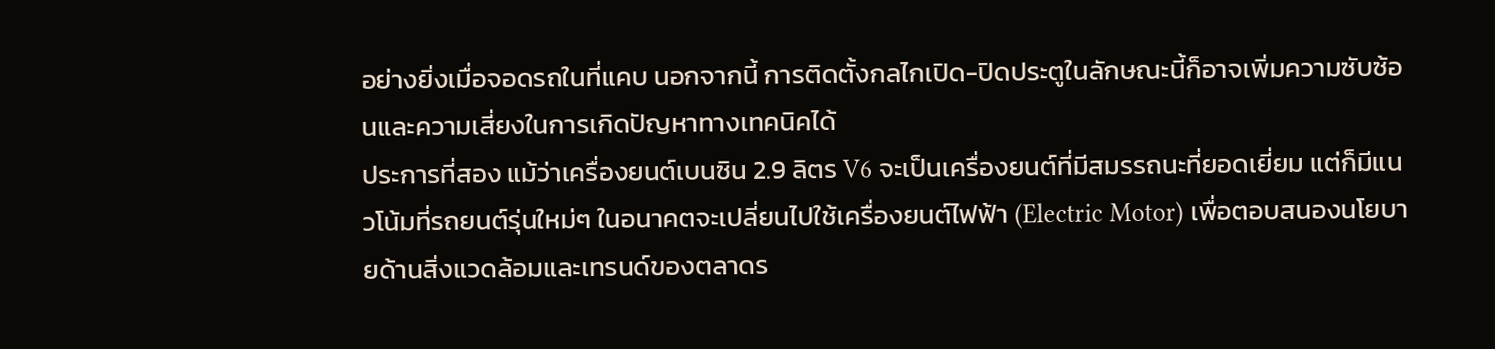อย่างยิ่งเมื่อจอดรถในที่แคบ นอกจากนี้ การติดตั้งกลไกเปิด-ปิดประตูในลักษณะนี้ก็อาจเพิ่มความซับซ้อนและความเสี่ยงในการเกิดปัญหาทางเทคนิคได้
ประการที่สอง แม้ว่าเครื่องยนต์เบนซิน 2.9 ลิตร V6 จะเป็นเครื่องยนต์ที่มีสมรรถนะที่ยอดเยี่ยม แต่ก็มีแนวโน้มที่รถยนต์รุ่นใหม่ๆ ในอนาคตจะเปลี่ยนไปใช้เครื่องยนต์ไฟฟ้า (Electric Motor) เพื่อตอบสนองนโยบายด้านสิ่งแวดล้อมและเทรนด์ของตลาดร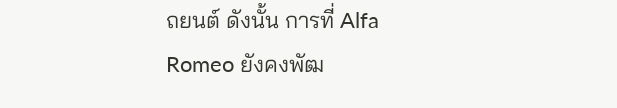ถยนต์ ดังนั้น การที่ Alfa Romeo ยังคงพัฒ